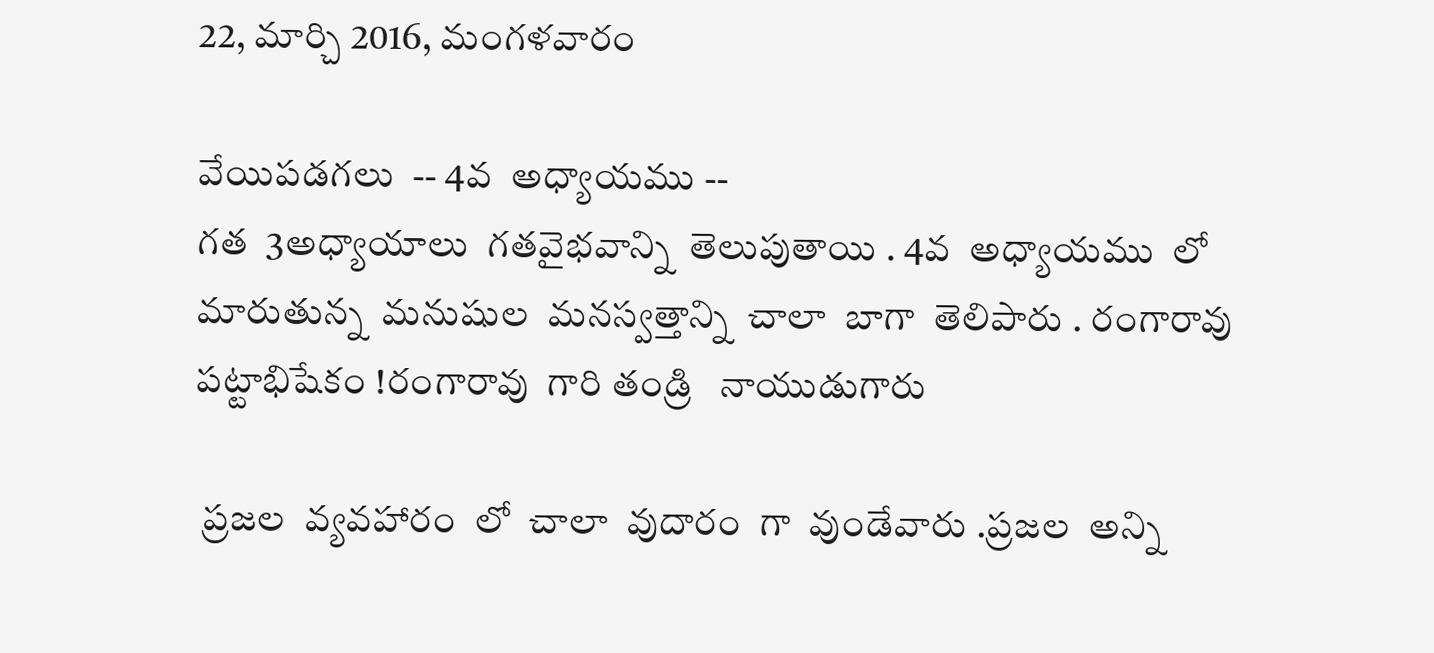22, మార్చి 2016, మంగళవారం

వేయిపడగలు  -- 4వ  అధ్యాయము --
గత  3అధ్యాయాలు  గతవైభవాన్ని  తెలుపుతాయి . 4వ  అధ్యాయము  లో  మారుతున్న  మనుషుల  మనస్వత్తాన్ని  చాలా  బాగా  తెలిపారు . రంగారావు  పట్టాభిషేకం !రంగారావు  గారి తండ్రి   నాయుడుగారు

 ప్రజల  వ్యవహారం  లో  చాలా  వుదారం  గా  వుండేవారు .ప్రజల  అన్ని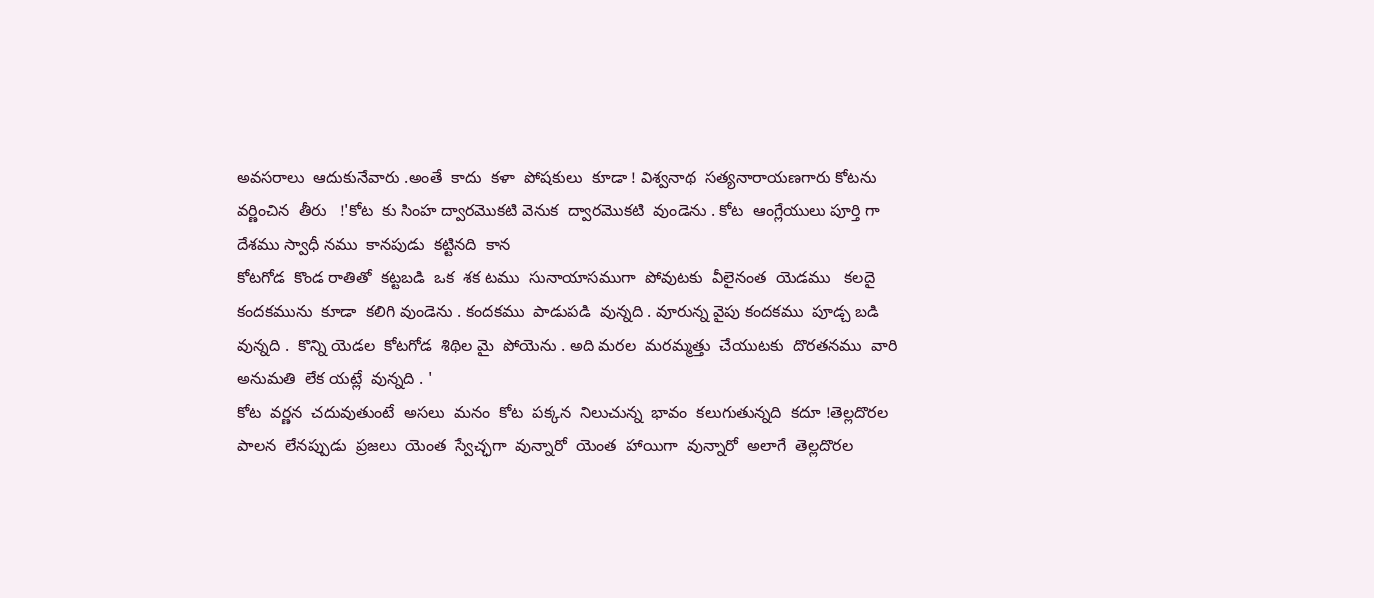అవసరాలు  ఆదుకునేవారు .అంతే  కాదు  కళా  పోషకులు  కూడా ! విశ్వనాథ  సత్యనారాయణగారు కోటను  వర్ణించిన  తీరు   !'కోట  కు సింహ ద్వారమొకటి వెనుక  ద్వారమొకటి  వుండెను . కోట  ఆంగ్లేయులు పూర్తి గా  దేశము స్వాధీ నము  కానపుడు  కట్టినది  కాన
కోటగోడ  కొండ రాతితో  కట్టబడి  ఒక  శక టము  సునాయాసముగా  పోవుటకు  వీలైనంత  యెడము   కలదై  కందకమును  కూడా  కలిగి వుండెను . కందకము  పాడుపడి  వున్నది . వూరున్న వైపు కందకము  పూడ్చ బడి  వున్నది .  కొన్ని యెడల  కోటగోడ  శిథిల మై  పోయెను . అది మరల  మరమ్మత్తు  చేయుటకు  దొరతనము  వారి  అనుమతి  లేక యట్లే  వున్నది . '
కోట  వర్ణన  చదువుతుంటే  అసలు  మనం  కోట  పక్కన  నిలుచున్న  భావం  కలుగుతున్నది  కదూ !తెల్లదొరల
పాలన  లేనప్పుడు  ప్రజలు  యెంత  స్వేచ్ఛగా  వున్నారో  యెంత  హాయిగా  వున్నారో  అలాగే  తెల్లదొరల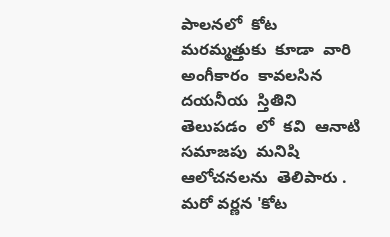పాలనలో  కోట  మరమ్మత్తుకు  కూడా  వారి  అంగీకారం  కావలసిన  దయనీయ  స్తితిని  తెలుపడం  లో  కవి  ఆనాటి  సమాజపు  మనిషి  ఆలోచనలను  తెలిపారు .
మరో వర్ణన 'కోట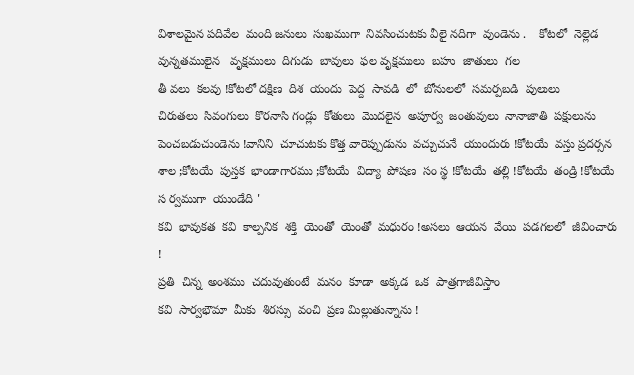విశాలమైన పదివేల  మంది జనులు  సుఖముగా  నివసించుటకు వీలై నదిగా  వుండెను .    కోటలో  నెల్లెడ  వున్నతములైన   వృక్షములు  దిగుడు  బావులు  ఫల వృక్షములు  బహు  జాతులు  గల
తీ వలు  కలవు !కోటలో దక్షిణ  దిశ  యందు  పెద్ద  సావడి  లో  బోనులలో  సమర్పబడి  పులులు
చిరుతలు  సివంగులు  కొరనాసి గండ్లు  కోతులు  మొదలైన  అపూర్వ  జంతువులు  నానాజాతి  పక్షులును
పెంచబడుచుండెను !వానిని  చూచుటకు కొత్త వారెప్పుడును  వచ్చుచునే  యుందురు !కోటయే  వస్తు ప్రదర్సన
శాల ;కోటయే  పుస్తక  భాండాగారము ;కోటయే  విద్యా  పోషణ  సం స్థ !కోటయే  తల్లి !కోటయే  తండ్రి !కోటయే
స ర్వముగా  యుండేది '
కవి  భావుకత  కవి  కాల్పనిక  శక్తి  యెంతో  యెంతో  మధురం !అసలు  ఆయన  వేయి  పడగలలో  జీవించారు !
ప్రతి  చిన్న  అంశము  చదువుతుంటే  మనం  కూడా  అక్కడ  ఒక  పాత్రగాజీవిస్తాం
కవి  సార్వభౌమా  మీకు  శిరస్సు  వంచి  ప్రణ మిల్లుతున్నాను !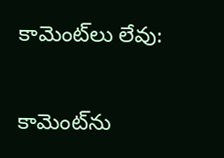కామెంట్‌లు లేవు:

కామెంట్‌ను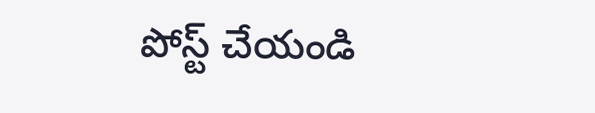పోస్ట్ చేయండి